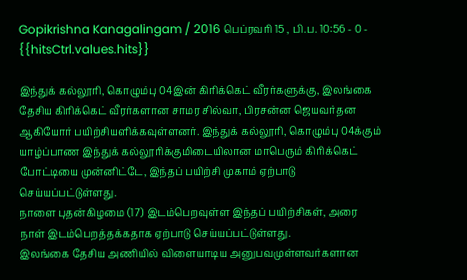Gopikrishna Kanagalingam / 2016 பெப்ரவரி 15 , பி.ப. 10:56 - 0 - {{hitsCtrl.values.hits}}

இந்துக் கல்லூரி, கொழும்பு 04இன் கிரிக்கெட் வீரர்களுக்கு, இலங்கை தேசிய கிரிக்கெட் வீரர்களான சாமர சில்வா, பிரசன்ன ஜெயவர்தன ஆகியோர் பயிற்சியளிக்கவுள்ளனர். இந்துக் கல்லூரி, கொழும்பு 04க்கும் யாழ்ப்பாண இந்துக் கல்லூரிக்குமிடையிலான மாபெரும் கிரிக்கெட் போட்டியை முன்னிட்டே, இந்தப் பயிற்சி முகாம் ஏற்பாடு செய்யப்பட்டுள்ளது.
நாளை புதன்கிழமை (17) இடம்பெறவுள்ள இந்தப் பயிற்சிகள், அரை நாள் இடம்பெறத்தக்கதாக ஏற்பாடு செய்யப்பட்டுள்ளது.
இலங்கை தேசிய அணியில் விளையாடிய அனுபவமுள்ளவர்களான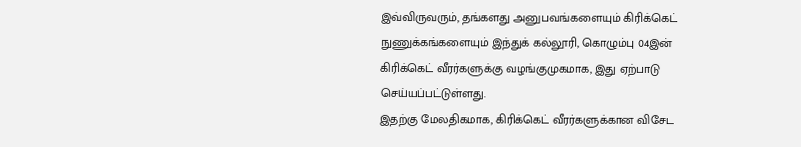இவ்விருவரும், தங்களது அனுபவங்களையும் கிரிக்கெட் நுணுக்கங்களையும் இந்துக் கல்லூரி, கொழும்பு 04இன் கிரிக்கெட் வீரர்களுக்கு வழங்குமுகமாக, இது ஏற்பாடு செய்யப்பட்டுள்ளது.
இதற்கு மேலதிகமாக, கிரிக்கெட் வீரர்களுக்கான விசேட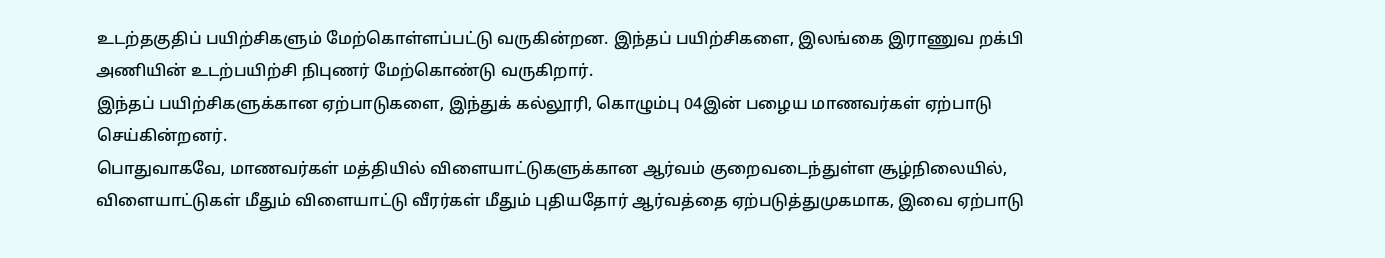உடற்தகுதிப் பயிற்சிகளும் மேற்கொள்ளப்பட்டு வருகின்றன. இந்தப் பயிற்சிகளை, இலங்கை இராணுவ றக்பி அணியின் உடற்பயிற்சி நிபுணர் மேற்கொண்டு வருகிறார்.
இந்தப் பயிற்சிகளுக்கான ஏற்பாடுகளை, இந்துக் கல்லூரி, கொழும்பு 04இன் பழைய மாணவர்கள் ஏற்பாடு செய்கின்றனர்.
பொதுவாகவே, மாணவர்கள் மத்தியில் விளையாட்டுகளுக்கான ஆர்வம் குறைவடைந்துள்ள சூழ்நிலையில், விளையாட்டுகள் மீதும் விளையாட்டு வீரர்கள் மீதும் புதியதோர் ஆர்வத்தை ஏற்படுத்துமுகமாக, இவை ஏற்பாடு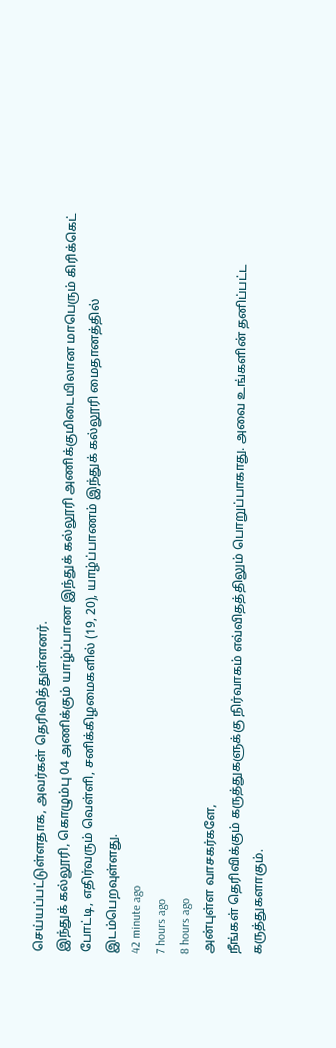செய்யப்பட்டுள்ளதாக, அவர்கள் தெரிவித்துள்ளனர்.
இந்துக் கல்லூரி, கொழும்பு 04 அணிக்கும் யாழ்ப்பாண இந்துக் கல்லூரி அணிக்குமிடையிலான மாபெரும் கிரிக்கெட் போட்டி, எதிர்வரும் வெள்ளி, சனிக்கிழமைகளில் (19, 20), யாழ்ப்பாணம் இந்துக் கல்லூரி மைதானத்தில் இடம்பெறவுள்ளது.
42 minute ago
7 hours ago
8 hours ago
அன்புள்ள வாசகர்களே,
நீங்கள் தெரிவிக்கும் கருத்துகளுக்கு நிர்வாகம் எவ்விதத்திலும் பொறுப்பாகாது. அவை உங்களின் தனிப்பட்ட கருத்துகளாகும்.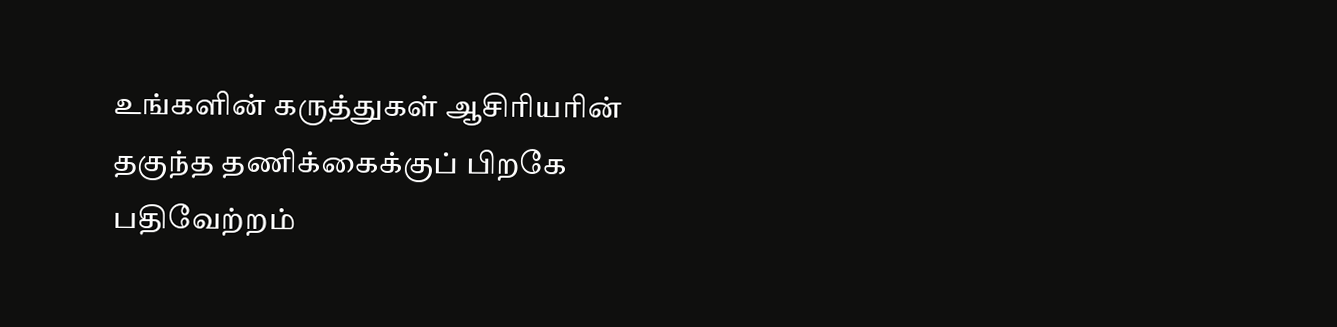உங்களின் கருத்துகள் ஆசிரியரின் தகுந்த தணிக்கைக்குப் பிறகே பதிவேற்றம்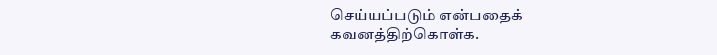செய்யப்படும் என்பதைக் கவனத்திற்கொள்க.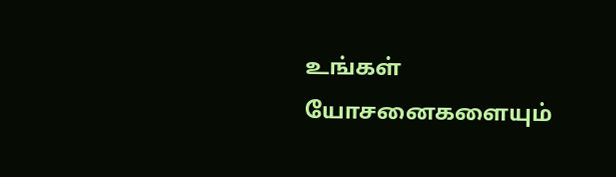உங்கள் யோசனைகளையும்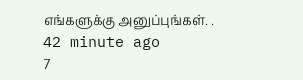எங்களுக்கு அனுப்புங்கள். .
42 minute ago
7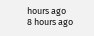hours ago
8 hours ago